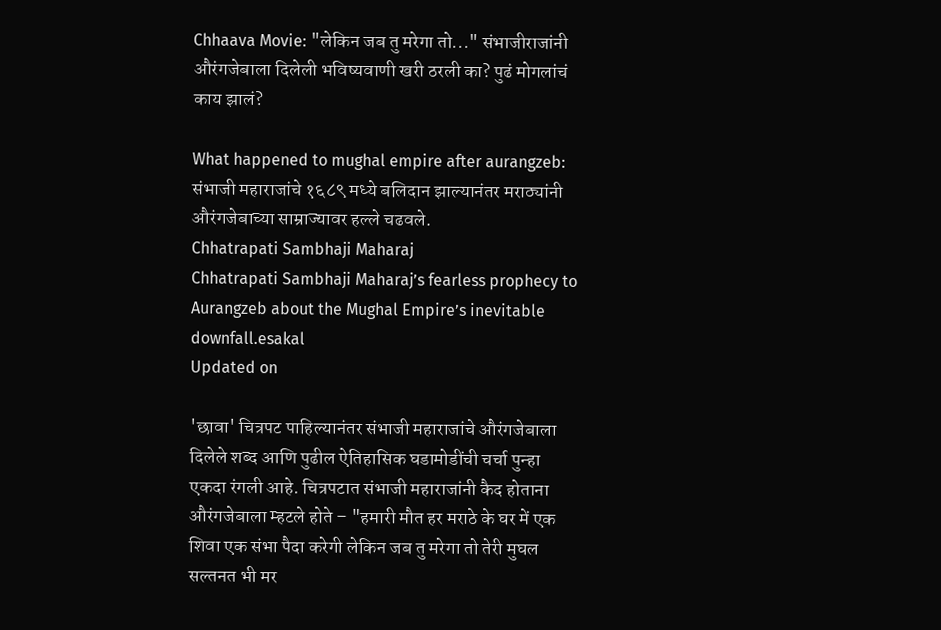Chhaava Movie: "लेकिन जब तु मरेगा तो..." संभाजीराजांनी औरंगजेबाला दिलेली भविष्यवाणी खरी ठरली का? पुढं मोगलांचं काय झालं?

What happened to mughal empire after aurangzeb: संभाजी महाराजांचे १६८९ मध्ये बलिदान झाल्यानंतर मराठ्यांनी औरंगजेबाच्या साम्राज्यावर हल्ले चढवले.
Chhatrapati Sambhaji Maharaj
Chhatrapati Sambhaji Maharaj’s fearless prophecy to Aurangzeb about the Mughal Empire’s inevitable downfall.esakal
Updated on

'छावा' चित्रपट पाहिल्यानंतर संभाजी महाराजांचे औरंगजेबाला दिलेले शब्द आणि पुढील ऐतिहासिक घडामोडींची चर्चा पुन्हा एकदा रंगली आहे. चित्रपटात संभाजी महाराजांनी कैद होताना औरंगजेबाला म्हटले होते – "हमारी मौत हर मराठे के घर में एक शिवा एक संभा पैदा करेगी लेकिन जब तु मरेगा तो तेरी मुघल सल्तनत भी मर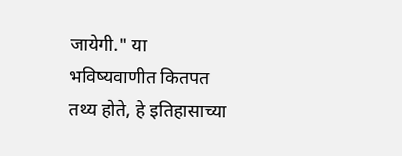जायेगी." या भविष्यवाणीत कितपत तथ्य होते, हे इतिहासाच्या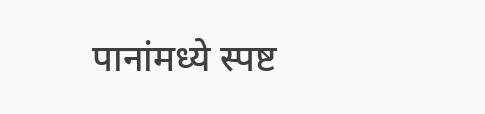पानांमध्ये स्पष्ट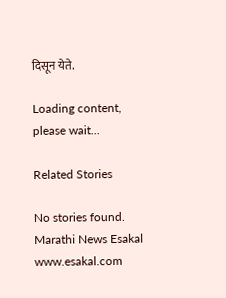दिसून येते.

Loading content, please wait...

Related Stories

No stories found.
Marathi News Esakal
www.esakal.com